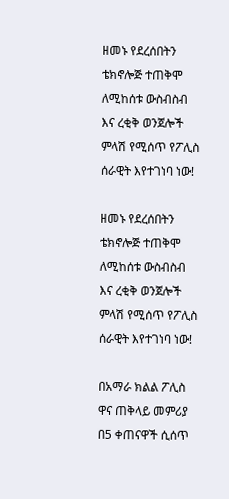ዘመኑ የደረሰበትን ቴክኖሎጅ ተጠቅሞ ለሚከሰቱ ውስብስብ እና ረቂቅ ወንጀሎች ምላሽ የሚሰጥ የፖሊስ ሰራዊት እየተገነባ ነው!

ዘመኑ የደረሰበትን ቴክኖሎጅ ተጠቅሞ ለሚከሰቱ ውስብስብ እና ረቂቅ ወንጀሎች ምላሽ የሚሰጥ የፖሊስ ሰራዊት እየተገነባ ነው!

በአማራ ክልል ፖሊስ ዋና ጠቅላይ መምሪያ በ5 ቀጠናዋች ሲሰጥ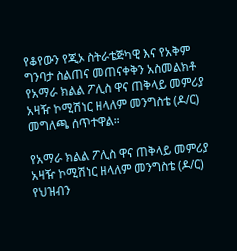የቆየውን የጂኦ ስትራቴጅካዊ እና የአቅም ግንባታ ስልጠና መጠናቀቅን አስመልክቶ የአማራ ክልል ፖሊስ ዋና ጠቅላይ መምሪያ አዛዥ ኮሚሽነር ዘላለም መንግስቴ (ዶ/ር) መግለጫ ሰጥተዋል።

የአማራ ክልል ፖሊስ ዋና ጠቅላይ መምሪያ አዛዥ ኮሚሽነር ዘላለም መንግስቴ (ዶ/ር) የህዝብን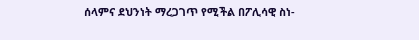ሰላምና ደህንነት ማረጋገጥ የሚችል በፖሊሳዊ ስነ-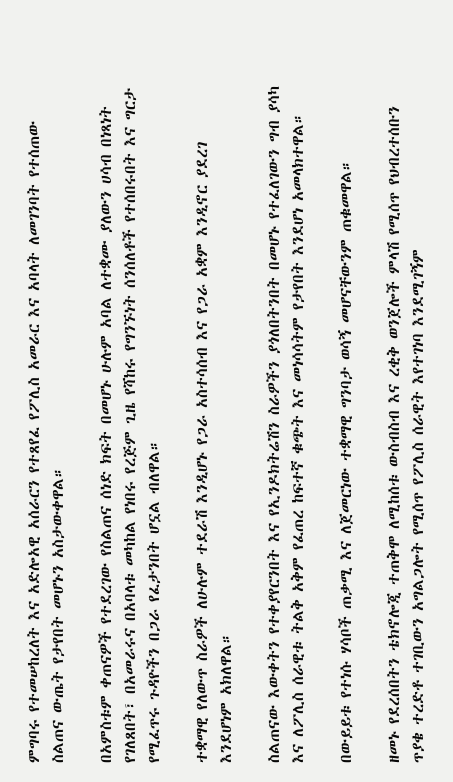ምግባሩ የተመሠከረለት እና አድሎአዊ አሰራርን የተጸየፈ የፖሊስ አመራር እና አባላት ለመገንባት የተሰጠው ስልጠና ውጤት የታየበት መሆኑን አስታውቀዋል።

በአምስቱም ቀጠናዎች የተደረገው የስልጠና ሰነድ ክፍት በመሆኑ ሁሉም አባል ለተቋሙ ያለውን ሀሳብ በነጻነት የገለጸበት፣ በአመራሩና በአባላቱ መካከል የነበሩ የረጅም ጊዜ የሻከሩ የግንኙነት ሰንሰለቶች የተሰበሩበት እና ግርታ የሚፈጥሩ ጉዳዮችን በጋራ የፈታንበት ሆኗል ብለዋል።

ተቋማዊ የለውጥ ስራዎች ለሁሉም ተደራሽ እንዲሆኑ የጋራ አስተሳሰብ እና የጋራ አቋም እንዲኖር ያደረገ እንደሆነም አክለዋል።

ስልጠናው እውቀትን የተቀያየርንበት እና የኢንዶክትሬሽን ስራዎችን ያጎለበትንበት በመሆኑ የተፈለገውን ግብ ያሳካ እና ለፖሊስ ሰራዊቱ ትልቅ አቅም የፈጠረ ከፍተኛ ቁጭት እና መነሳሳትም የታየበት እንደሆነ አመላክተዋል።

በውይይቱ የተነሱ ሃሳቦች ጠቃሚ እና ለጀመርነው ተቋማዊ ግንባታ ወሳኝ መሆናቸውንም ጠቁመዋል።

ዘመኑ የደረሰበትን ቴክኖሎጂ ተጠቅሞ ለሚከሰቱ ውስብስብ እና ረቂቅ ወንጀሎች ምላሽ የሚሰጥ የህብረተሰቡን ጥያቄ ተረድቶ ተገቢውን አግልጋሎት የሚሰጥ የፖሊስ ሰራዊት እየተገነባ እንደሚገኝም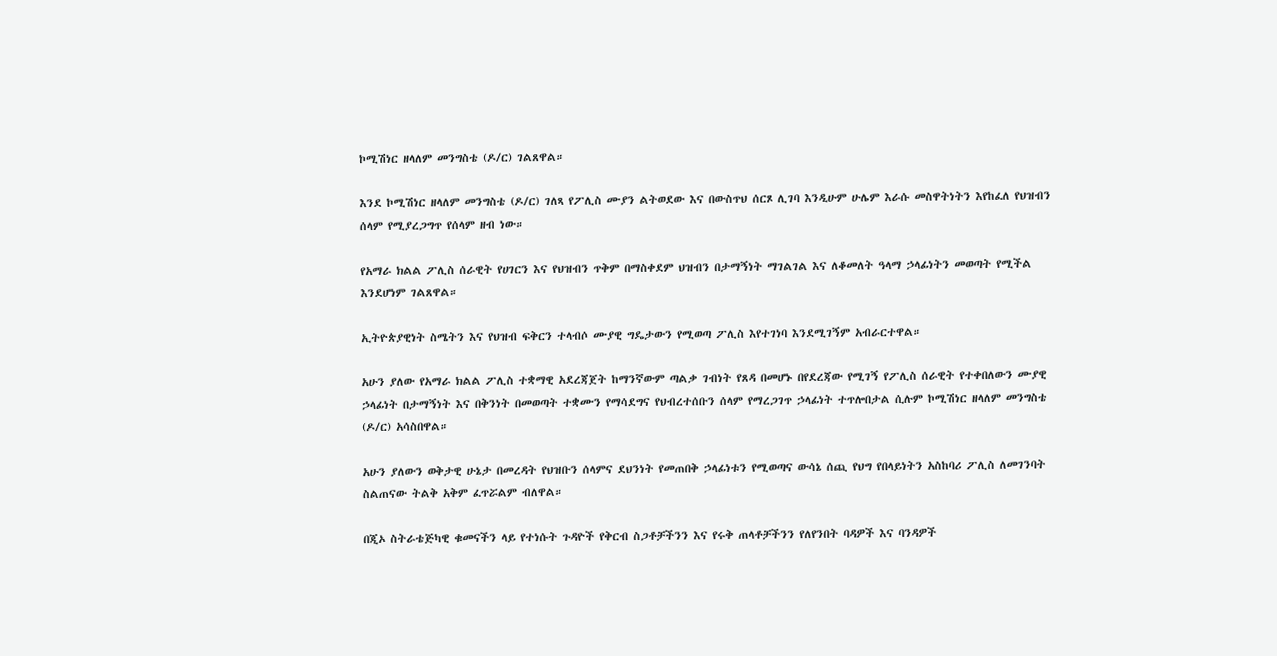ኮሚሽነር ዘላለም መንግስቴ (ዶ/ር) ገልጸዋል።

እንደ ኮሚሽነር ዘላለም መንግስቴ (ዶ/ር) ገለጻ የፖሊስ ሙያን ልትወደው እና በውስጥህ ሰርጾ ሊገባ እንዲሁም ሁሌም እራሱ መስዋትነትን እየከፈለ የህዝብን ሰላም የሚያረጋግጥ የሰላም ዘብ ነው።

የአማራ ክልል ፖሊስ ሰራዊት የሀገርን እና የህዝብን ጥቅም በማስቀደም ህዝብን በታማኝነት ማገልገል እና ለቆመለት ዓላማ ኃላፊነትን መወጣት የሚችል እንደሆነም ገልጸዋል።

ኢትዮጵያዊነት ስሜትን እና የህዝብ ፍቅርን ተላብሶ ሙያዊ ግዴታውን የሚወጣ ፖሊስ እየተገነባ እንደሚገኝም አብራርተዋል።

አሁን ያለው የአማራ ክልል ፖሊስ ተቋማዊ አደረጃጀት ከማንኛውም ጣልቃ ገብነት የጸዳ በመሆኑ በየደረጃው የሚገኝ የፖሊስ ሰራዊት የተቀበለውን ሙያዊ ኃላፊነት በታማኝነት እና በቅንነት በመወጣት ተቋሙን የማሳደግና የህብረተሰቡን ሰላም የማረጋገጥ ኃላፊነት ተጥሎበታል ሲሉም ኮሚሽነር ዘላለም መንግስቴ (ዶ/ር) አሳስበዋል።

አሁን ያለውን ወቅታዊ ሁኔታ በመረዳት የህዝቡን ሰላምና ደህንነት የመጠበቅ ኃላፊነቱን የሚወጣና ውሳኔ ሰጪ የህግ የበላይነትን አስከባሪ ፖሊስ ለመገንባት ስልጠናው ትልቅ አቅም ፈጥሯልም ብለዋል።

በጂኦ ስትራቴጅካዊ ቁመናችን ላይ የተነሱት ጉዳዮች የቅርብ ስጋቶቻችንን እና የሩቅ ጠላቶቻችንን የለየንበት ባዳዎች እና ባንዳዎች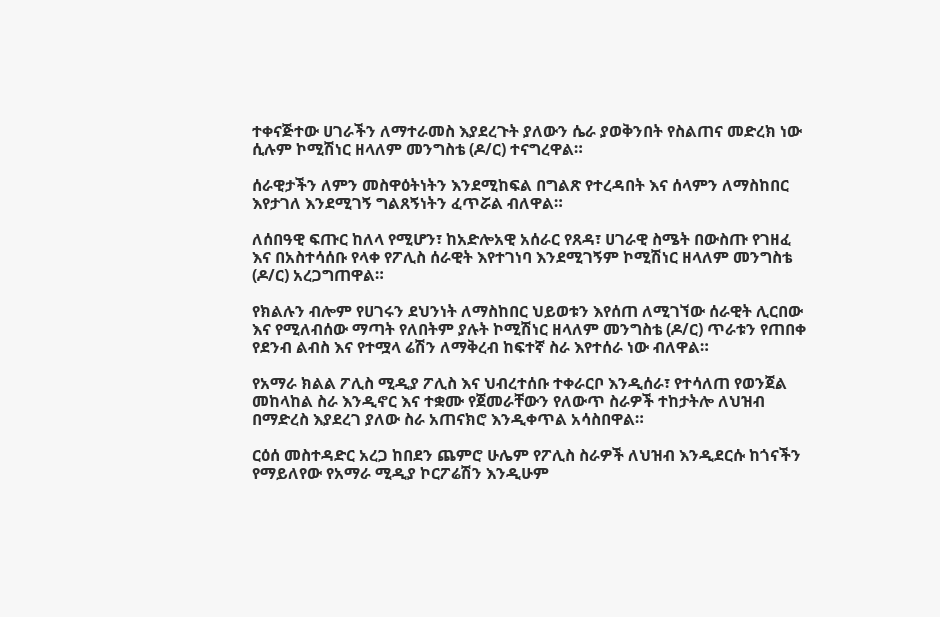ተቀናጅተው ሀገራችን ለማተራመስ እያደረጉት ያለውን ሴራ ያወቅንበት የስልጠና መድረክ ነው ሲሉም ኮሚሽነር ዘላለም መንግስቴ (ዶ/ር) ተናግረዋል።

ሰራዊታችን ለምን መስዋዕትነትን እንደሚከፍል በግልጽ የተረዳበት እና ሰላምን ለማስከበር እየታገለ እንደሚገኝ ግልጸኝነትን ፈጥሯል ብለዋል።

ለሰበዓዊ ፍጡር ከለላ የሚሆን፣ ከአድሎአዊ አሰራር የጸዳ፣ ሀገራዊ ስሜት በውስጡ የገዘፈ እና በአስተሳሰቡ የላቀ የፖሊስ ሰራዊት እየተገነባ እንደሚገኝም ኮሚሽነር ዘላለም መንግስቴ (ዶ/ር) አረጋግጠዋል።

የክልሉን ብሎም የሀገሩን ደህንነት ለማስከበር ህይወቱን እየሰጠ ለሚገኘው ሰራዊት ሊርበው እና የሚለብሰው ማጣት የለበትም ያሉት ኮሚሽነር ዘላለም መንግስቴ (ዶ/ር) ጥራቱን የጠበቀ የደንብ ልብስ እና የተሟላ ሬሽን ለማቅረብ ከፍተኛ ስራ እየተሰራ ነው ብለዋል።

የአማራ ክልል ፖሊስ ሚዲያ ፖሊስ እና ህብረተሰቡ ተቀራርቦ እንዲሰራ፣ የተሳለጠ የወንጀል መከላከል ስራ እንዲኖር እና ተቋሙ የጀመራቸውን የለውጥ ስራዎች ተከታትሎ ለህዝብ በማድረስ እያደረገ ያለው ስራ አጠናክሮ እንዲቀጥል አሳስበዋል።

ርዕሰ መስተዳድር አረጋ ከበደን ጨምሮ ሁሌም የፖሊስ ስራዎች ለህዝብ እንዲደርሱ ከጎናችን የማይለየው የአማራ ሚዲያ ኮርፖሬሽን እንዲሁም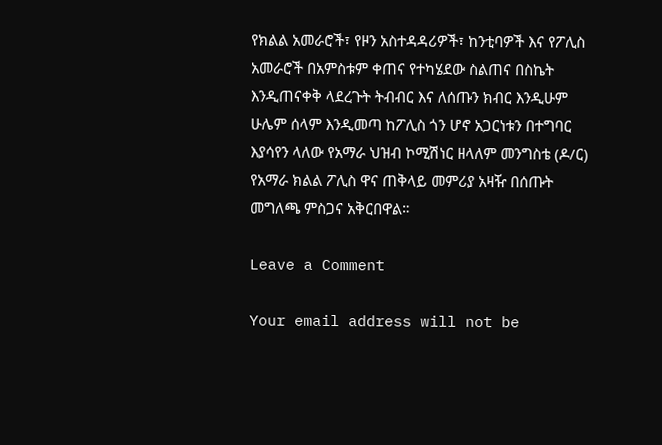የክልል አመራሮች፣ የዞን አስተዳዳሪዎች፣ ከንቲባዎች እና የፖሊስ አመራሮች በአምስቱም ቀጠና የተካሄደው ስልጠና በስኬት እንዲጠናቀቅ ላደረጉት ትብብር እና ለሰጡን ክብር እንዲሁም ሁሌም ሰላም እንዲመጣ ከፖሊስ ጎን ሆኖ አጋርነቱን በተግባር እያሳየን ላለው የአማራ ህዝብ ኮሚሽነር ዘላለም መንግስቴ (ዶ/ር) የአማራ ክልል ፖሊስ ዋና ጠቅላይ መምሪያ አዛዥ በሰጡት መግለጫ ምስጋና አቅርበዋል።

Leave a Comment

Your email address will not be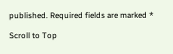published. Required fields are marked *

Scroll to Top